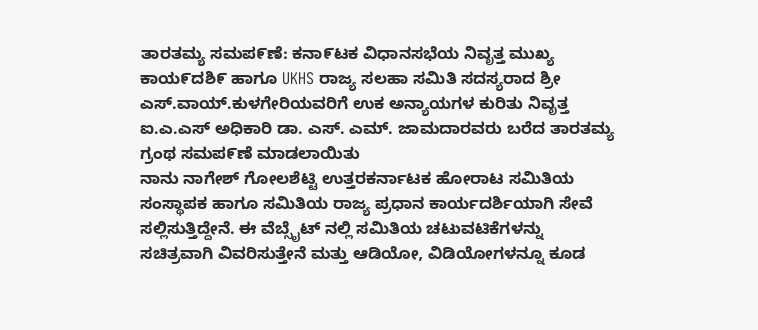ತಾರತಮ್ಯ ಸಮಪ೯ಣೆ: ಕನಾ೯ಟಕ ವಿಧಾನಸಭೆಯ ನಿವೃತ್ತ ಮುಖ್ಯ ಕಾಯ೯ದಶಿ೯ ಹಾಗೂ UKHS ರಾಜ್ಯ ಸಲಹಾ ಸಮಿತಿ ಸದಸ್ಯರಾದ ಶ್ರೀ ಎಸ್.ವಾಯ್.ಕುಳಗೇರಿಯವರಿಗೆ ಉಕ ಅನ್ಯಾಯಗಳ ಕುರಿತು ನಿವೃತ್ತ ಐ.ಎ.ಎಸ್ ಅಧಿಕಾರಿ ಡಾ. ಎಸ್. ಎಮ್. ಜಾಮದಾರವರು ಬರೆದ ತಾರತಮ್ಯ ಗ್ರಂಥ ಸಮಪ೯ಣೆ ಮಾಡಲಾಯಿತು
ನಾನು ನಾಗೇಶ್ ಗೋಲಶೆಟ್ಟಿ ಉತ್ತರಕರ್ನಾಟಕ ಹೋರಾಟ ಸಮಿತಿಯ ಸಂಸ್ಥಾಪಕ ಹಾಗೂ ಸಮಿತಿಯ ರಾಜ್ಯ ಪ್ರಧಾನ ಕಾರ್ಯದರ್ಶಿಯಾಗಿ ಸೇವೆ ಸಲ್ಲಿಸುತ್ತಿದ್ದೇನೆ. ಈ ವೆಬ್ಸೈಟ್ ನಲ್ಲಿ ಸಮಿತಿಯ ಚಟುವಟಿಕೆಗಳನ್ನು ಸಚಿತ್ರವಾಗಿ ವಿವರಿಸುತ್ತೇನೆ ಮತ್ತು ಆಡಿಯೋ, ವಿಡಿಯೋಗಳನ್ನೂ ಕೂಡ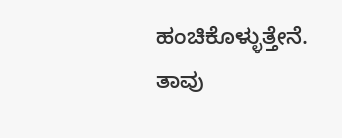ಹಂಚಿಕೊಳ್ಳುತ್ತೇನೆ. ತಾವು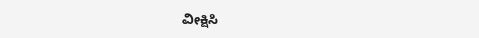ವೀಕ್ಷಿಸಿ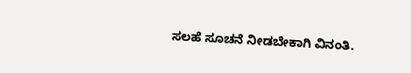ಸಲಹೆ ಸೂಚನೆ ನೀಡಬೇಕಾಗಿ ವಿನಂತಿ.